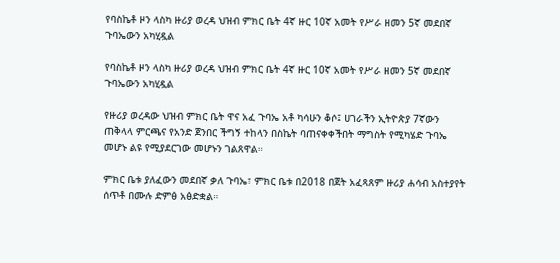የባስኬቶ ዞን ላስካ ዙሪያ ወረዳ ህዝብ ምክር ቤት 4ኛ ዙር 10ኛ አመት የሥራ ዘመን 5ኛ መደበኛ ጉባኤውን አካሂዷል

የባስኬቶ ዞን ላስካ ዙሪያ ወረዳ ህዝብ ምክር ቤት 4ኛ ዙር 10ኛ አመት የሥራ ዘመን 5ኛ መደበኛ ጉባኤውን አካሂዷል

የዙሪያ ወረዳው ህዝብ ምክር ቤት ዋና አፈ ጉባኤ አቶ ካሳሁን ቆሶ፤ ሀገራችን ኢትዮጵያ 7ኛውን ጠቅላላ ምርጫና የአንድ ጀንበር ችግኝ ተከላን በስኬት ባጠናቀቀችበት ማግስት የሚካሄድ ጉባኤ መሆኑ ልዩ የሚያደርገው መሆኑን ገልጸዋል።

ምክር ቤቱ ያለፈውን መደበኛ ቃለ ጉባኤ፣ ምክር ቤቱ በ2018 በጀት አፈጻጸም ዙሪያ ሐሳብ አስተያየት ሰጥቶ በሙሉ ድምፅ አፅድቋል።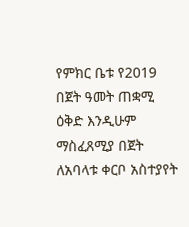የምክር ቤቱ የ2019 በጀት ዓመት ጠቋሚ ዕቅድ እንዲሁም ማስፈጸሚያ በጀት ለአባላቱ ቀርቦ አስተያየት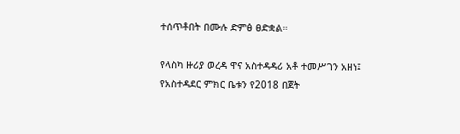ተሰጥቶበት በሙሉ ድምፅ ፀድቋል።

የላስካ ዙሪያ ወረዳ ዋና አስተዳዳሪ አቶ ተመሥገን አዘነ፤ የአስተዳደር ምክር ቤቱን የ2018 በጀት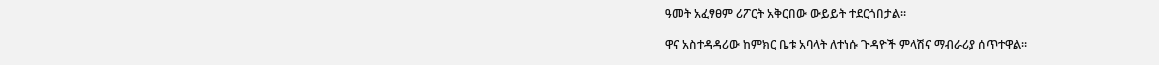ዓመት አፈፃፀም ሪፖርት አቅርበው ውይይት ተደርጎበታል።

ዋና አስተዳዳሪው ከምክር ቤቱ አባላት ለተነሱ ጉዳዮች ምላሽና ማብራሪያ ሰጥተዋል።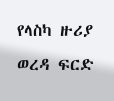የላስካ ዙሪያ ወረዳ ፍርድ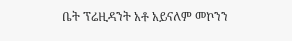ቤት ፕሬዚዳንት አቶ አይናለም መኮንን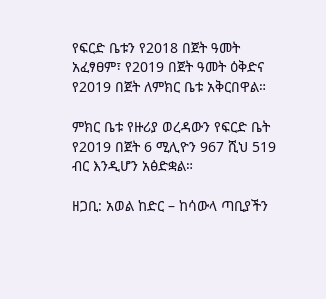የፍርድ ቤቱን የ2018 በጀት ዓመት አፈፃፀም፣ የ2019 በጀት ዓመት ዕቅድና የ2019 በጀት ለምክር ቤቱ አቅርበዋል።

ምክር ቤቱ የዙሪያ ወረዳውን የፍርድ ቤት የ2019 በጀት 6 ሚሊዮን 967 ሺህ 519 ብር እንዲሆን አፅድቋል።

ዘጋቢ: አወል ከድር – ከሳውላ ጣቢያችን